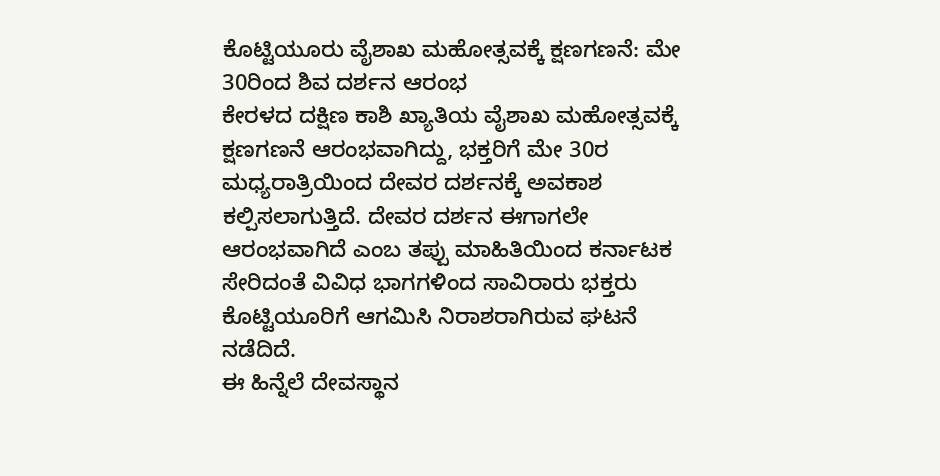ಕೊಟ್ಟಿಯೂರು ವೈಶಾಖ ಮಹೋತ್ಸವಕ್ಕೆ ಕ್ಷಣಗಣನೆ: ಮೇ 30ರಿಂದ ಶಿವ ದರ್ಶನ ಆರಂಭ
ಕೇರಳದ ದಕ್ಷಿಣ ಕಾಶಿ ಖ್ಯಾತಿಯ ವೈಶಾಖ ಮಹೋತ್ಸವಕ್ಕೆ ಕ್ಷಣಗಣನೆ ಆರಂಭವಾಗಿದ್ದು, ಭಕ್ತರಿಗೆ ಮೇ 30ರ ಮಧ್ಯರಾತ್ರಿಯಿಂದ ದೇವರ ದರ್ಶನಕ್ಕೆ ಅವಕಾಶ ಕಲ್ಪಿಸಲಾಗುತ್ತಿದೆ. ದೇವರ ದರ್ಶನ ಈಗಾಗಲೇ ಆರಂಭವಾಗಿದೆ ಎಂಬ ತಪ್ಪು ಮಾಹಿತಿಯಿಂದ ಕರ್ನಾಟಕ ಸೇರಿದಂತೆ ವಿವಿಧ ಭಾಗಗಳಿಂದ ಸಾವಿರಾರು ಭಕ್ತರು ಕೊಟ್ಟಿಯೂರಿಗೆ ಆಗಮಿಸಿ ನಿರಾಶರಾಗಿರುವ ಘಟನೆ ನಡೆದಿದೆ.
ಈ ಹಿನ್ನೆಲೆ ದೇವಸ್ಥಾನ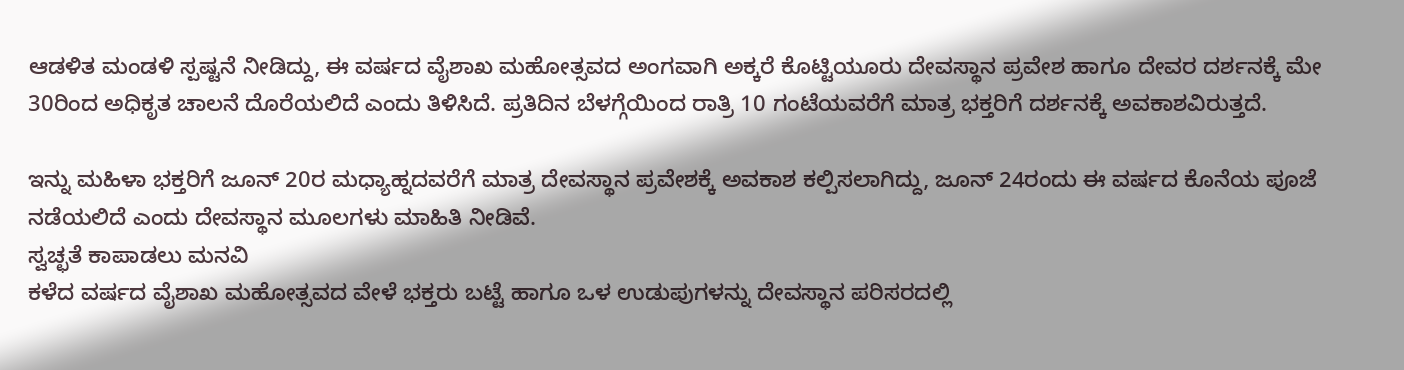ಆಡಳಿತ ಮಂಡಳಿ ಸ್ಪಷ್ಟನೆ ನೀಡಿದ್ದು, ಈ ವರ್ಷದ ವೈಶಾಖ ಮಹೋತ್ಸವದ ಅಂಗವಾಗಿ ಅಕ್ಕರೆ ಕೊಟ್ಟಿಯೂರು ದೇವಸ್ಥಾನ ಪ್ರವೇಶ ಹಾಗೂ ದೇವರ ದರ್ಶನಕ್ಕೆ ಮೇ 30ರಿಂದ ಅಧಿಕೃತ ಚಾಲನೆ ದೊರೆಯಲಿದೆ ಎಂದು ತಿಳಿಸಿದೆ. ಪ್ರತಿದಿನ ಬೆಳಗ್ಗೆಯಿಂದ ರಾತ್ರಿ 10 ಗಂಟೆಯವರೆಗೆ ಮಾತ್ರ ಭಕ್ತರಿಗೆ ದರ್ಶನಕ್ಕೆ ಅವಕಾಶವಿರುತ್ತದೆ.

ಇನ್ನು ಮಹಿಳಾ ಭಕ್ತರಿಗೆ ಜೂನ್ 20ರ ಮಧ್ಯಾಹ್ನದವರೆಗೆ ಮಾತ್ರ ದೇವಸ್ಥಾನ ಪ್ರವೇಶಕ್ಕೆ ಅವಕಾಶ ಕಲ್ಪಿಸಲಾಗಿದ್ದು, ಜೂನ್ 24ರಂದು ಈ ವರ್ಷದ ಕೊನೆಯ ಪೂಜೆ ನಡೆಯಲಿದೆ ಎಂದು ದೇವಸ್ಥಾನ ಮೂಲಗಳು ಮಾಹಿತಿ ನೀಡಿವೆ.
ಸ್ವಚ್ಛತೆ ಕಾಪಾಡಲು ಮನವಿ
ಕಳೆದ ವರ್ಷದ ವೈಶಾಖ ಮಹೋತ್ಸವದ ವೇಳೆ ಭಕ್ತರು ಬಟ್ಟೆ ಹಾಗೂ ಒಳ ಉಡುಪುಗಳನ್ನು ದೇವಸ್ಥಾನ ಪರಿಸರದಲ್ಲಿ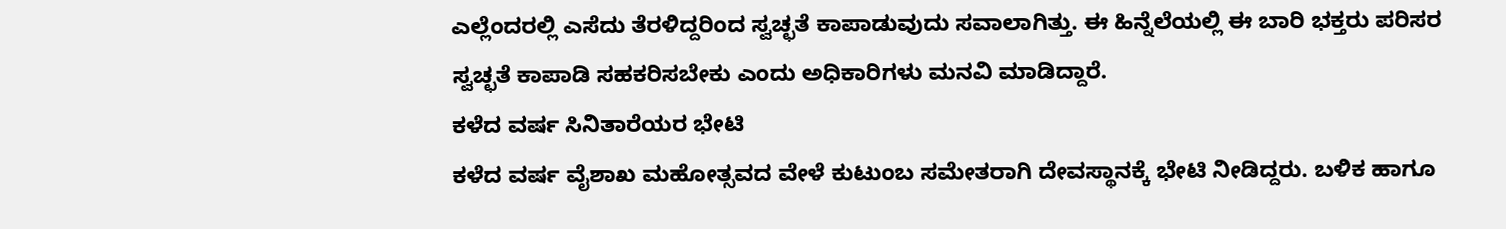ಎಲ್ಲೆಂದರಲ್ಲಿ ಎಸೆದು ತೆರಳಿದ್ದರಿಂದ ಸ್ವಚ್ಛತೆ ಕಾಪಾಡುವುದು ಸವಾಲಾಗಿತ್ತು. ಈ ಹಿನ್ನೆಲೆಯಲ್ಲಿ ಈ ಬಾರಿ ಭಕ್ತರು ಪರಿಸರ ಸ್ವಚ್ಛತೆ ಕಾಪಾಡಿ ಸಹಕರಿಸಬೇಕು ಎಂದು ಅಧಿಕಾರಿಗಳು ಮನವಿ ಮಾಡಿದ್ದಾರೆ.
ಕಳೆದ ವರ್ಷ ಸಿನಿತಾರೆಯರ ಭೇಟಿ
ಕಳೆದ ವರ್ಷ ವೈಶಾಖ ಮಹೋತ್ಸವದ ವೇಳೆ ಕುಟುಂಬ ಸಮೇತರಾಗಿ ದೇವಸ್ಥಾನಕ್ಕೆ ಭೇಟಿ ನೀಡಿದ್ದರು. ಬಳಿಕ ಹಾಗೂ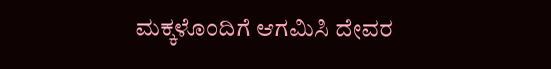ಮಕ್ಕಳೊಂದಿಗೆ ಆಗಮಿಸಿ ದೇವರ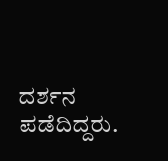ದರ್ಶನ ಪಡೆದಿದ್ದರು.